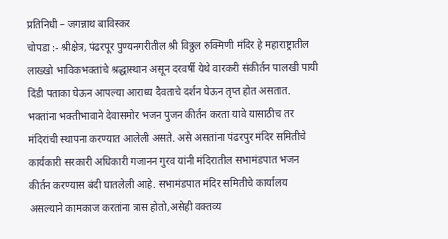प्रतिनिधी – जगन्नाथ बाविस्कर
चोपडा :- श्रीक्षेत्र, पंढरपूर पुण्यनगरीतील श्री विठ्ठल रुक्मिणी मंदिर हे महाराष्ट्रातील लाख्खो भाविकभक्तांचे श्रद्धास्थान असून दरवर्षी येथे वारकरी संकीर्तन पालखी पायी दिंडी पताका घेऊन आपल्या आराध्य दैवताचे दर्शन घेऊन तृप्त होत असतात. भक्तांना भक्तीभावाने देवासमोर भजन पुजन कीर्तन करता यावे यासाठीच तर मंदिरांची स्थापना करण्यात आलेली असते. असे असतांना पंढरपुर मंदिर समितीचे कार्यकारी सरकारी अधिकारी गजानन गुरव यांनी मंदिरातील सभामंडपात भजन कीर्तन करण्यास बंदी घातलेली आहे. सभामंडपात मंदिर समितीचे कार्यालय असल्याने कामकाज करतांना त्रास होतो,असेही वक्तव्य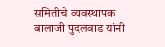समितीचे व्यवस्थापक बालाजी पुदलवाड यांनी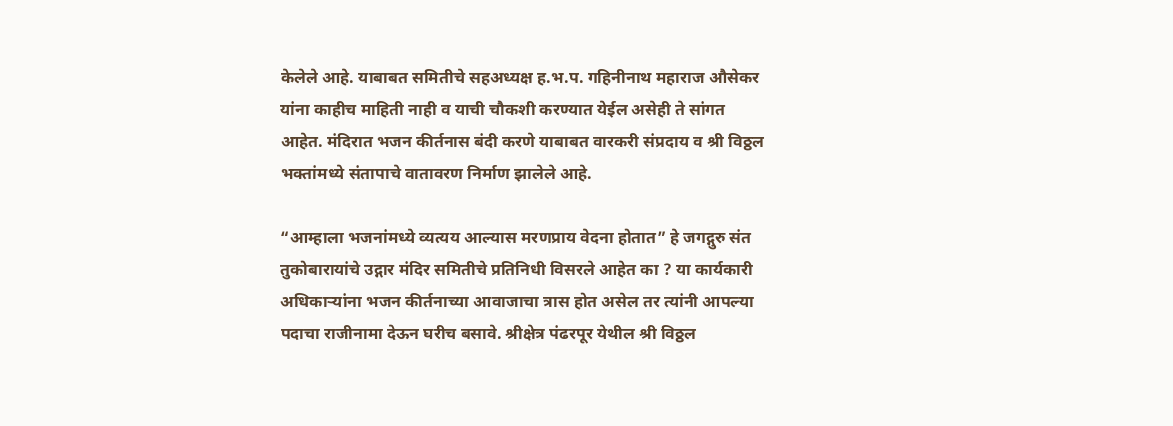केलेले आहे. याबाबत समितीचे सहअध्यक्ष ह.भ.प. गहिनीनाथ महाराज औसेकर यांना काहीच माहिती नाही व याची चौकशी करण्यात येईल असेही ते सांगत आहेत. मंदिरात भजन कीर्तनास बंदी करणे याबाबत वारकरी संप्रदाय व श्री विठ्ठल भक्तांमध्ये संतापाचे वातावरण निर्माण झालेले आहे.

“आम्हाला भजनांमध्ये व्यत्यय आल्यास मरणप्राय वेदना होतात” हे जगद्गुरु संत तुकोबारायांचे उद्गार मंदिर समितीचे प्रतिनिधी विसरले आहेत का ? या कार्यकारी अधिकाऱ्यांना भजन कीर्तनाच्या आवाजाचा त्रास होत असेल तर त्यांनी आपल्या पदाचा राजीनामा देऊन घरीच बसावे. श्रीक्षेत्र पंढरपूर येथील श्री विठ्ठल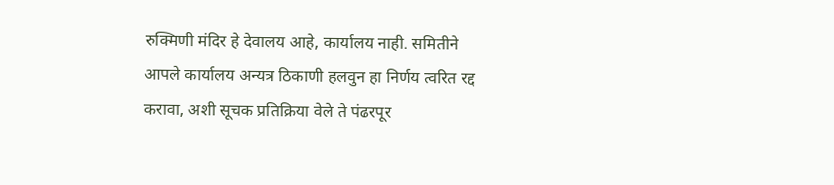रुक्मिणी मंदिर हे देवालय आहे, कार्यालय नाही. समितीने आपले कार्यालय अन्यत्र ठिकाणी हलवुन हा निर्णय त्वरित रद्द करावा, अशी सूचक प्रतिक्रिया वेले ते पंढरपूर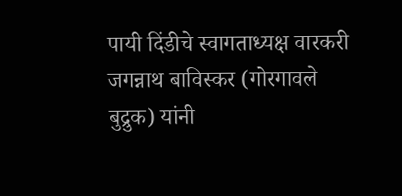पायी दिंडीचे स्वागताध्यक्ष वारकरी जगन्नाथ बाविस्कर (गोरगावले बुद्रुक) यांनी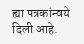ह्या पत्रकांन्वये दिली आहे.